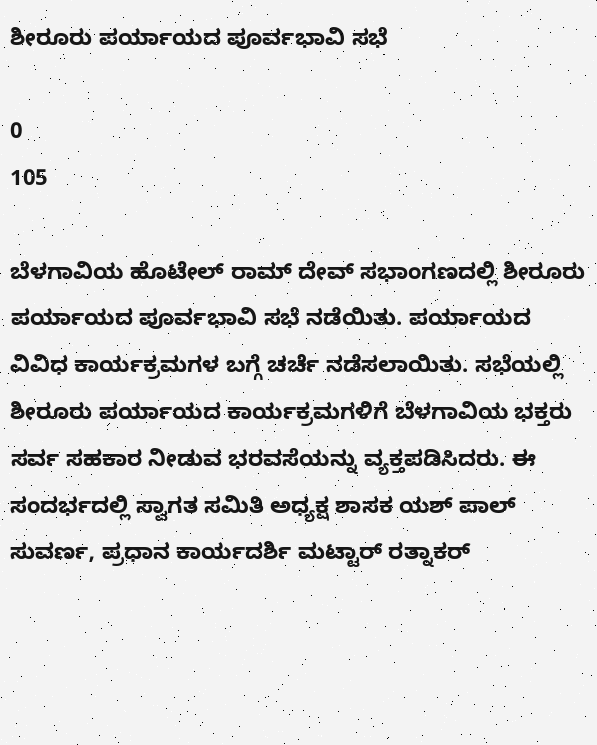ಶೀರೂರು ಪರ್ಯಾಯದ ಪೂರ್ವಭಾವಿ ಸಭೆ

0
105

ಬೆಳಗಾವಿಯ ಹೊಟೇಲ್ ರಾಮ್ ದೇವ್ ಸಭಾಂಗಣದಲ್ಲಿ ಶೀರೂರು ಪರ್ಯಾಯದ ಪೂರ್ವಭಾವಿ ಸಭೆ ನಡೆಯಿತು. ಪರ್ಯಾಯದ ವಿವಿಧ ಕಾರ್ಯಕ್ರಮಗಳ ಬಗ್ಗೆ ಚರ್ಚೆ ನಡೆಸಲಾಯಿತು. ಸಭೆಯಲ್ಲಿ‌ ಶೀರೂರು ಪರ್ಯಾಯದ ಕಾರ್ಯಕ್ರಮಗಳಿಗೆ ಬೆಳಗಾವಿಯ ಭಕ್ತರು ಸರ್ವ ಸಹಕಾರ ನೀಡುವ ಭರವಸೆಯನ್ನು ವ್ಯಕ್ತಪಡಿಸಿದರು. ಈ ಸಂದರ್ಭದಲ್ಲಿ ಸ್ವಾಗತ ಸಮಿತಿ ಅಧ್ಯಕ್ಷ ಶಾಸಕ ಯಶ್ ಪಾಲ್ ಸುವರ್ಣ, ಪ್ರಧಾನ ಕಾರ್ಯದರ್ಶಿ ಮಟ್ಟಾರ್ ರತ್ನಾಕರ್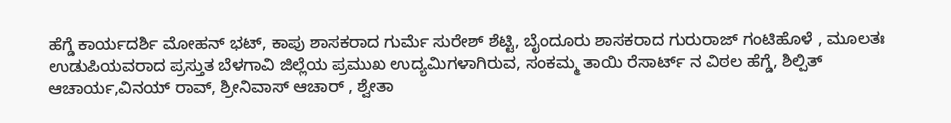ಹೆಗ್ಡೆ ಕಾರ್ಯದರ್ಶಿ ಮೋಹನ್ ಭಟ್, ಕಾಪು ಶಾಸಕರಾದ ಗುರ್ಮೆ‌ ಸುರೇಶ್ ಶೆಟ್ಟಿ, ಬೈಂದೂರು ಶಾಸಕರಾದ ಗುರುರಾಜ್ ಗಂಟಿಹೊಳೆ , ಮೂಲತಃ ಉಡುಪಿಯವರಾದ ಪ್ರಸ್ತುತ ಬೆಳಗಾವಿ ಜಿಲ್ಲೆಯ ಪ್ರಮುಖ ಉದ್ಯಮಿಗಳಾಗಿರುವ, ಸಂಕಮ್ಮ ತಾಯಿ ರೆಸಾರ್ಟ್ ನ ವಿಠಲ‌ ಹೆಗ್ಡೆ, ಶಿಲ್ಪಿತ್ ಆಚಾರ್ಯ,ವಿನಯ್ ರಾವ್, ಶ್ರೀನಿವಾಸ್ ಆಚಾರ್ , ಶ್ವೇತಾ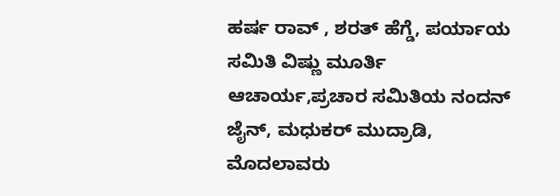ಹರ್ಷ ರಾವ್ , ಶರತ್ ಹೆಗ್ಡೆ, ಪರ್ಯಾಯ ಸಮಿತಿ ವಿಷ್ಣು ಮೂರ್ತಿ ಆಚಾರ್ಯ,ಪ್ರಚಾರ ಸಮಿತಿಯ ನಂದನ್ ಜೈನ್, ಮಧುಕರ್ ಮುದ್ರಾಡಿ, ಮೊದಲಾವರು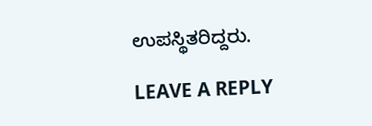ಉಪಸ್ಥಿತರಿದ್ದರು.

LEAVE A REPLY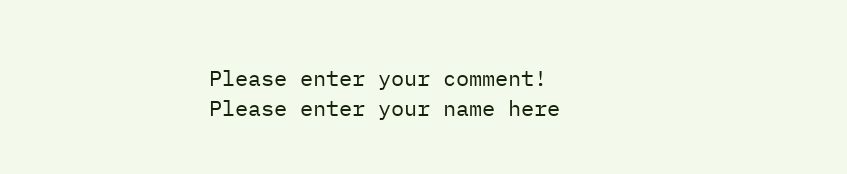Please enter your comment!
Please enter your name here